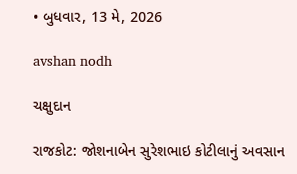• બુધવાર, 13 મે, 2026

avshan nodh

ચક્ષુદાન

રાજકોટ: જોશનાબેન સુરેશભાઇ કોટીલાનું અવસાન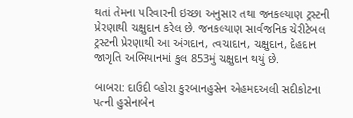થતાં તેમના પરિવારની ઇચ્છા અનુસાર તથા જનકલ્યાણ ટ્રસ્ટની પ્રેરણાથી ચક્ષુદાન કરેલ છે. જનકલ્યાણ સાર્વજનિક ચેરીટેબલ ટ્રસ્ટની પ્રેરણાથી આ અંગદાન, ત્વચાદાન, ચક્ષુદાન, દેહદાન જાગૃતિ અભિયાનમાં કુલ 853મું ચક્ષુદાન થયું છે.

બાબરા: દાઉદી વ્હોરા કુરબાનહુસેન એહમદઅલી સદીકોટના પત્ની હુસેનાબેન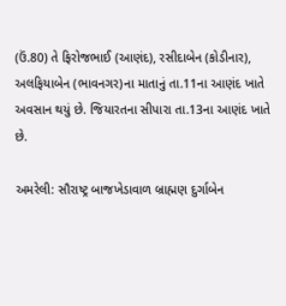(ઉં.80) તે ફિરોજભાઈ (આણંદ), રસીદાબેન (કોડીનાર), અલફિયાબેન (ભાવનગર)ના માતાનું તા.11ના આણંદ ખાતે અવસાન થયું છે. જિયારતના સીપારા તા.13ના આણંદ ખાતે છે.

અમરેલી: સૌરાષ્ટ્ર બાજખેડાવાળ બ્રાહ્મણ દુર્ગાબેન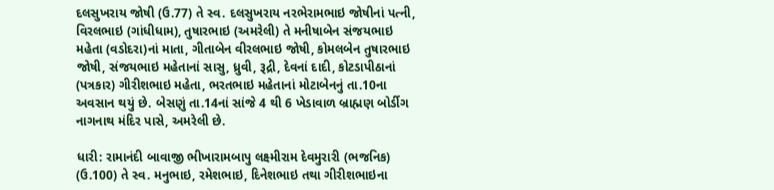દલસુખરાય જોષી (ઉ.77) તે સ્વ. દલસુખરાય નરભેરામભાઇ જોષીનાં પત્ની, વિરલભાઇ (ગાંધીધામ), તુષારભાઇ (અમરેલી) તે મનીષાબેન સંજયભાઇ મહેતા (વડોદરા)નાં માતા, ગીતાબેન વીરલભાઇ જોષી, કોમલબેન તુષારભાઇ જોષી, સંજયભાઇ મહેતાનાં સાસુ, ધ્રુવી, રૂદ્રી, દેવનાં દાદી, કોટડાપીઠાનાં (પત્રકાર) ગીરીશભાઇ મહેતા, ભરતભાઇ મહેતાનાં મોટાબેનનું તા.10ના અવસાન થયું છે. બેસણું તા.14નાં સાંજે 4 થી 6 ખેડાવાળ બ્રાહ્મણ બોર્ડીગ નાગનાથ મંદિર પાસે, અમરેલી છે.

ધારી: રામાનંદી બાવાજી ભીખારામબાપુ લક્ષ્મીરામ દેવમુરારી (ભજનિક) (ઉ.100) તે સ્વ. મનુભાઇ, રમેશભાઇ, દિનેશભાઇ તથા ગીરીશભાઇના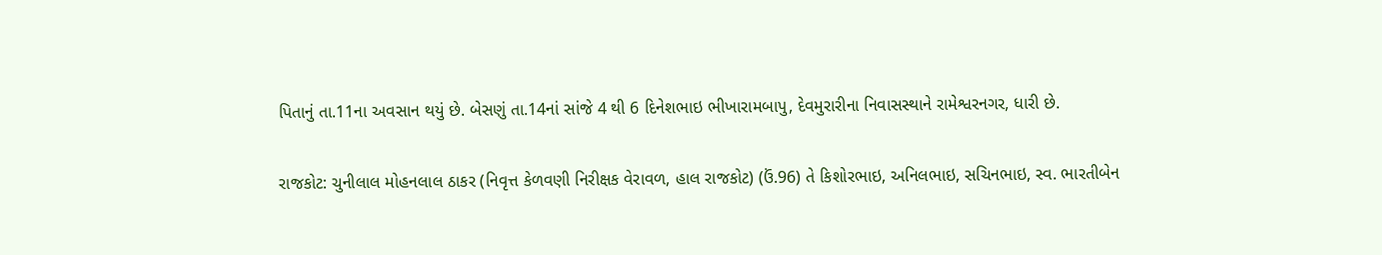પિતાનું તા.11ના અવસાન થયું છે. બેસણું તા.14નાં સાંજે 4 થી 6 દિનેશભાઇ ભીખારામબાપુ, દેવમુરારીના નિવાસસ્થાને રામેશ્વરનગર, ધારી છે.

રાજકોટ: ચુનીલાલ મોહનલાલ ઠાકર (નિવૃત્ત કેળવણી નિરીક્ષક વેરાવળ, હાલ રાજકોટ) (ઉં.96) તે કિશોરભાઇ, અનિલભાઇ, સચિનભાઇ, સ્વ. ભારતીબેન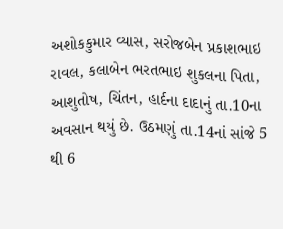અશોકકુમાર વ્યાસ, સરોજબેન પ્રકાશભાઇ રાવલ, કલાબેન ભરતભાઇ શુકલના પિતા, આશુતોષ, ચિંતન, હાર્દના દાદાનું તા.10ના અવસાન થયું છે. ઉઠમણું તા.14નાં સાંજે 5 થી 6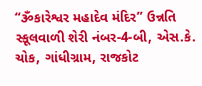“ૐકારેશ્વર મહાદેવ મંદિર’’ ઉન્નતિ સ્કૂલવાળી શેરી નંબર-4-બી, એસ.કે. ચોક, ગાંધીગ્રામ, રાજકોટ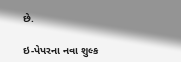છે.

ઇ-પેપરના નવા શુલ્ક